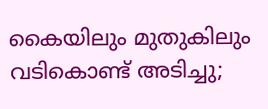കൈയിലും മുതുകിലും വടികൊണ്ട് അടിച്ചു;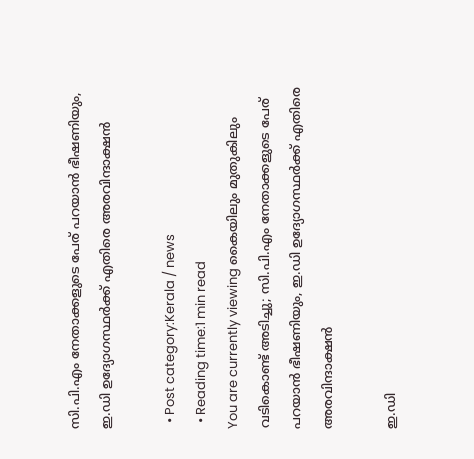സി.പി.എം നേതാക്കളുടെ പേര് പറയാന്‍ ഭീഷണിയും, ഇ.ഡി ഉദ്യോഗസ്ഥര്‍ക്ക് എതിരെ അരവിന്ദാക്ഷന്‍

  • Post category:Kerala / news
  • Reading time:1 min read
You are currently viewing കൈയിലും മുതുകിലും വടികൊണ്ട് അടിച്ചു; സി.പി.എം നേതാക്കളുടെ പേര് പറയാന്‍ ഭീഷണിയും, ഇ.ഡി ഉദ്യോഗസ്ഥര്‍ക്ക് എതിരെ അരവിന്ദാക്ഷന്‍

ഇ.ഡി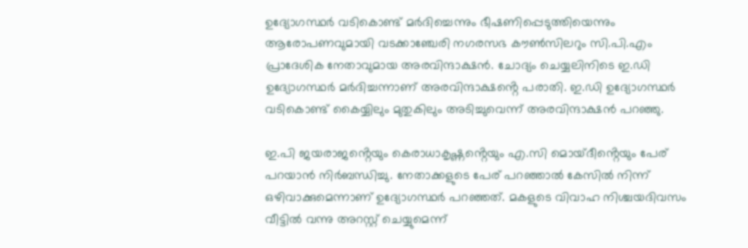ഉദ്യോഗസ്ഥര്‍ വടികൊണ്ട് മര്‍ദിച്ചെന്നും ഭീഷണിപ്പെടുത്തിയെന്നും ആരോപണവുമായി വടക്കാഞ്ചേരി നഗരസഭ കൗണ്‍സിലറും സി.പി.എം പ്രാദേശിക നേതാവുമായ അരവിന്ദാക്ഷന്‍. ചോദ്യം ചെയ്യലിനിടെ ഇ.ഡി ഉദ്യോഗസ്ഥര്‍ മര്‍ദിച്ചന്നാണ് അരവിന്ദാക്ഷൻ്റെ പരാതി. ഇ.ഡി ഉദ്യോഗസ്ഥര്‍ വടികൊണ്ട് കൈയ്യിലും മുതുകിലും അടിച്ചുവെന്ന് അരവിന്ദാക്ഷന്‍ പറഞ്ഞു.

ഇ.പി ജയരാജൻ്റെയും കെരാധാകൃഷ്ണൻ്റെയും എ.സി മൊയ്ദീൻ്റെയും പേര് പറയാന്‍ നിര്‍ബന്ധിച്ചു. നേതാക്കളുടെ പേര് പറഞ്ഞാല്‍ കേസില്‍ നിന്ന് ഒഴിവാക്കുമെന്നാണ് ഉദ്യോഗസ്ഥര്‍ പറഞ്ഞത്. മകളുടെ വിവാഹ നിശ്ചയദിവസം വീട്ടില്‍ വന്നു അറസ്റ്റ് ചെയ്യുമെന്ന്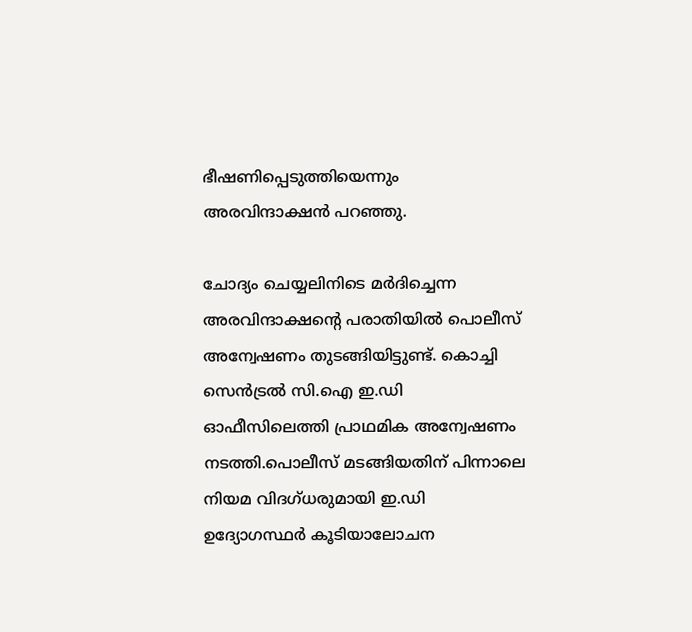ഭീഷണിപ്പെടുത്തിയെന്നും അരവിന്ദാക്ഷന്‍ പറഞ്ഞു.

ചോദ്യം ചെയ്യലിനിടെ മര്‍ദിച്ചെന്ന അരവിന്ദാക്ഷൻ്റെ പരാതിയില്‍ പൊലീസ് അന്വേഷണം തുടങ്ങിയിട്ടുണ്ട്. കൊച്ചി സെന്‍ട്രല്‍ സി.ഐ ഇ.ഡി ഓഫീസിലെത്തി പ്രാഥമിക അന്വേഷണം നടത്തി.പൊലീസ് മടങ്ങിയതിന് പിന്നാലെ നിയമ വിദഗ്ധരുമായി ഇ.ഡി ഉദ്യോഗസ്ഥര്‍ കൂടിയാലോചന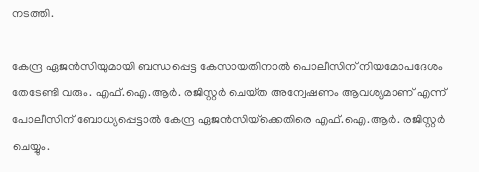നടത്തി.

കേന്ദ്ര ഏജന്‍സിയുമായി ബന്ധപ്പെട്ട കേസായതിനാല്‍ പൊലീസിന് നിയമോപദേശം തേടേണ്ടി വരും. എഫ്.ഐ.ആര്‍. രജിസ്റ്റര്‍ ചെയ്‌ത അന്വേഷണം ആവശ്യമാണ് എന്ന് പോലീസിന് ബോധ്യപ്പെട്ടാല്‍ കേന്ദ്ര ഏജന്‍സിയ്‌ക്കെതിരെ എഫ്.ഐ.ആര്‍. രജിസ്റ്റര്‍ ചെയ്യും.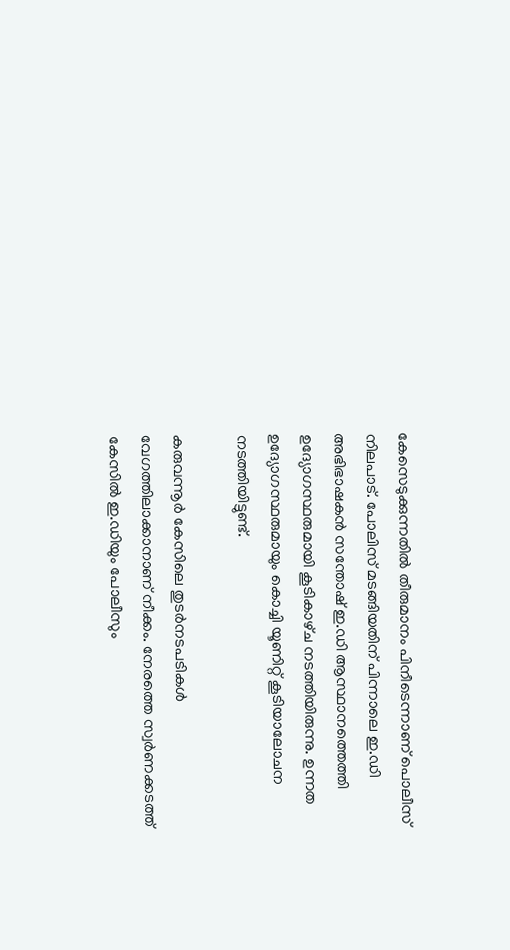കേസെടുക്കുന്നതില്‍ തീരുമാനം പിനീടെന്നാണ് പൊലീസ് നിലപാട്. പോലിസ് മടങ്ങിയതിന് പിന്നാലെ ഇ.ഡി അഭിഭാഷകന്‍ സന്തോഷ് ഇ.ഡി ആസ്ഥാനത്തെത്തി ഉദ്യോഗസ്ഥരുമായി കൂടികാഴ്‌ച നടത്തിയിരുന്നു. ഉന്നത ഉദ്യോഗസ്ഥരുമായും കൊച്ചി യൂണിറ്റ് കൂടിയാലോചന നടത്തിയിട്ടുണ്ട്.

കരുവന്നൂര്‍ കേസിലെ തുടര്‍നടപടികള്‍ വേഗത്തിലാക്കാനാണ് നീക്കം. നേരത്തെ സ്വര്‍ണക്കടത്ത് കേസില്‍ ഇ.ഡിയും പോലീസും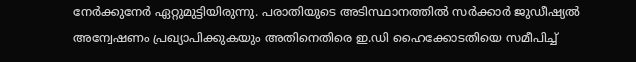നേര്‍ക്കുനേര്‍ ഏറ്റുമുട്ടിയിരുന്നു. പരാതിയുടെ അടിസ്ഥാനത്തില്‍ സര്‍ക്കാര്‍ ജുഡീഷ്യല്‍ അന്വേഷണം പ്രഖ്യാപിക്കുകയും അതിനെതിരെ ഇ.ഡി ഹൈക്കോടതിയെ സമീപിച്ച്‌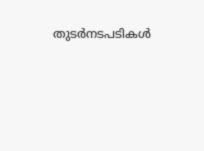തുടര്‍നടപടികള്‍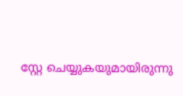സ്റ്റേ ചെയ്യുകയുമായിരുന്നു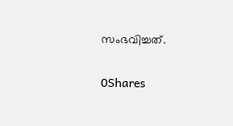സംഭവിച്ചത്.

0Shares